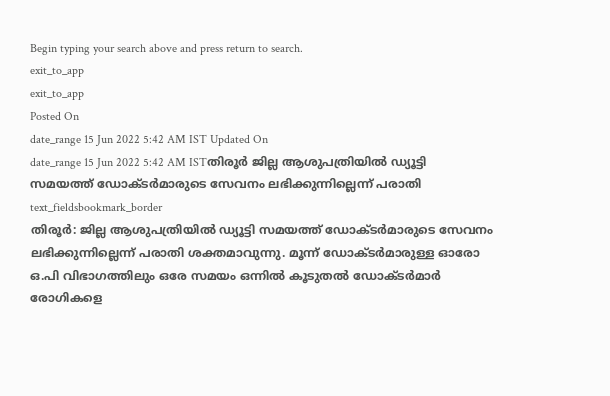Begin typing your search above and press return to search.
exit_to_app
exit_to_app
Posted On
date_range 15 Jun 2022 5:42 AM IST Updated On
date_range 15 Jun 2022 5:42 AM ISTതിരൂർ ജില്ല ആശുപത്രിയിൽ ഡ്യൂട്ടി സമയത്ത് ഡോക്ടർമാരുടെ സേവനം ലഭിക്കുന്നില്ലെന്ന് പരാതി
text_fieldsbookmark_border
തിരൂർ: ജില്ല ആശുപത്രിയിൽ ഡ്യൂട്ടി സമയത്ത് ഡോക്ടർമാരുടെ സേവനം ലഭിക്കുന്നില്ലെന്ന് പരാതി ശക്തമാവുന്നു. മൂന്ന് ഡോക്ടർമാരുള്ള ഓരോ ഒ.പി വിഭാഗത്തിലും ഒരേ സമയം ഒന്നിൽ കൂടുതൽ ഡോക്ടർമാർ രോഗികളെ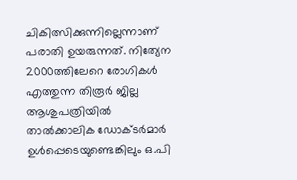ചികിത്സിക്കുന്നില്ലെന്നാണ് പരാതി ഉയരുന്നത്. നിത്യേന 2000ത്തിലേറെ രോഗികൾ എത്തുന്ന തിരൂർ ജില്ല ആശുപത്രിയിൽ താൽക്കാലിക ഡോക്ടർമാർ ഉൾപ്പെടെയുണ്ടെങ്കിലും ഒ.പി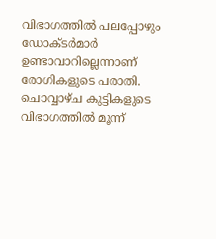വിഭാഗത്തിൽ പലപ്പോഴും ഡോക്ടർമാർ ഉണ്ടാവാറില്ലെന്നാണ് രോഗികളുടെ പരാതി. ചൊവ്വാഴ്ച കുട്ടികളുടെ വിഭാഗത്തിൽ മൂന്ന്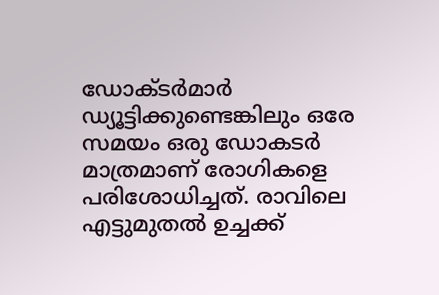ഡോക്ടർമാർ ഡ്യൂട്ടിക്കുണ്ടെങ്കിലും ഒരേ സമയം ഒരു ഡോകടർ മാത്രമാണ് രോഗികളെ പരിശോധിച്ചത്. രാവിലെ എട്ടുമുതൽ ഉച്ചക്ക്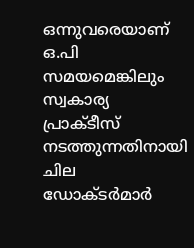ഒന്നുവരെയാണ് ഒ.പി സമയമെങ്കിലും സ്വകാര്യ പ്രാക്ടീസ് നടത്തുന്നതിനായി ചില ഡോക്ടർമാർ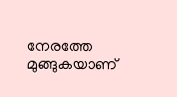നേരത്തേ മുങ്ങുകയാണ്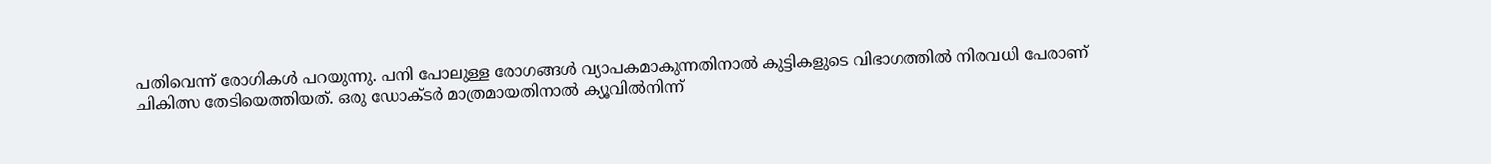പതിവെന്ന് രോഗികൾ പറയുന്നു. പനി പോലുള്ള രോഗങ്ങൾ വ്യാപകമാകുന്നതിനാൽ കുട്ടികളുടെ വിഭാഗത്തിൽ നിരവധി പേരാണ് ചികിത്സ തേടിയെത്തിയത്. ഒരു ഡോക്ടർ മാത്രമായതിനാൽ ക്യൂവിൽനിന്ന്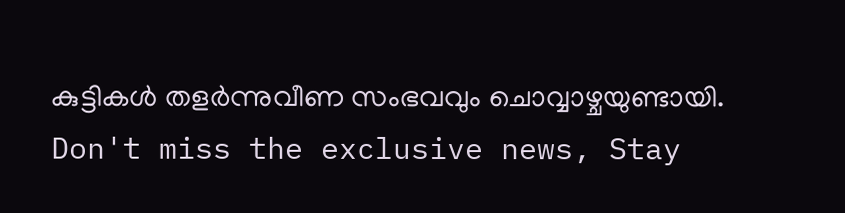കുട്ടികൾ തളർന്നുവീണ സംഭവവും ചൊവ്വാഴ്ചയുണ്ടായി.
Don't miss the exclusive news, Stay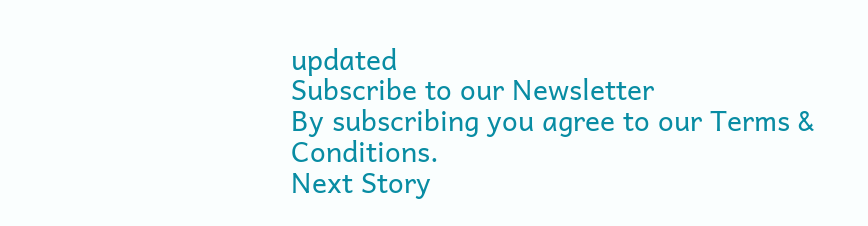updated
Subscribe to our Newsletter
By subscribing you agree to our Terms & Conditions.
Next Story